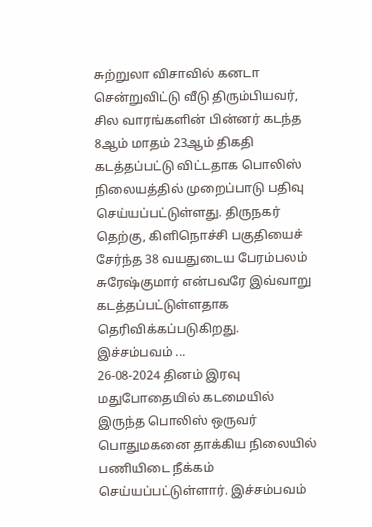சுற்றுலா விசாவில் கனடா சென்றுவிட்டு வீடு திரும்பியவர், சில வாரங்களின் பின்னர் கடந்த 8ஆம் மாதம் 23ஆம் திகதி கடத்தப்பட்டு விட்டதாக பொலிஸ் நிலையத்தில் முறைப்பாடு பதிவு செய்யப்பட்டுள்ளது. திருநகர் தெற்கு, கிளிநொச்சி பகுதியைச் சேர்ந்த 38 வயதுடைய பேரம்பலம் சுரேஷ்குமார் என்பவரே இவ்வாறு கடத்தப்பட்டுள்ளதாக தெரிவிக்கப்படுகிறது. இச்சம்பவம் ...
26-08-2024 தினம் இரவு மதுபோதையில் கடமையில் இருந்த பொலிஸ் ஒருவர் பொதுமகனை தாக்கிய நிலையில் பணியிடை நீக்கம் செய்யப்பட்டுள்ளார். இச்சம்பவம்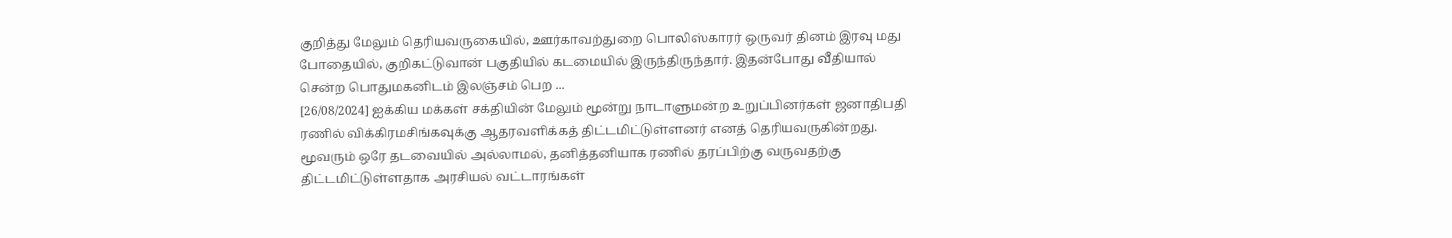குறித்து மேலும் தெரியவருகையில், ஊர்காவற்துறை பொலிஸ்காரர் ஒருவர் தினம் இரவு மது போதையில், குறிகட்டுவான் பகுதியில் கடமையில் இருந்திருந்தார். இதன்போது வீதியால் சென்ற பொதுமகனிடம் இலஞ்சம் பெற ...
[26/08/2024] ஐக்கிய மக்கள் சக்தியின் மேலும் மூன்று நாடாளுமன்ற உறுப்பினர்கள் ஜனாதிபதி ரணில் விக்கிரமசிங்கவுக்கு ஆதரவளிக்கத் திட்டமிட்டுள்ளனர் எனத் தெரியவருகின்றது. மூவரும் ஒரே தடவையில் அல்லாமல், தனித்தனியாக ரணில் தரப்பிற்கு வருவதற்கு திட்டமிட்டுள்ளதாக அரசியல் வட்டாரங்கள்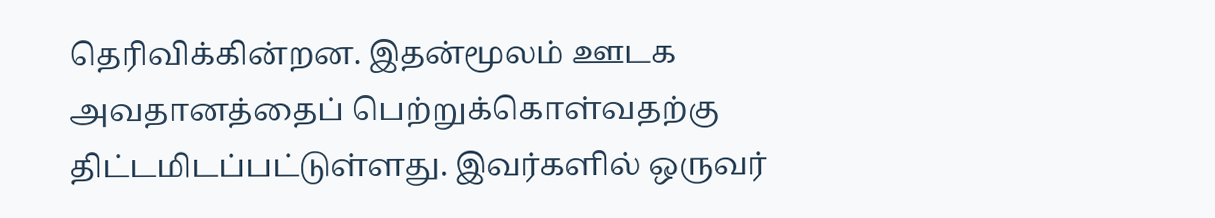தெரிவிக்கின்றன. இதன்மூலம் ஊடக அவதானத்தைப் பெற்றுக்கொள்வதற்கு திட்டமிடப்பட்டுள்ளது. இவர்களில் ஒருவர்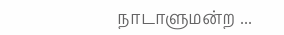நாடாளுமன்ற ...